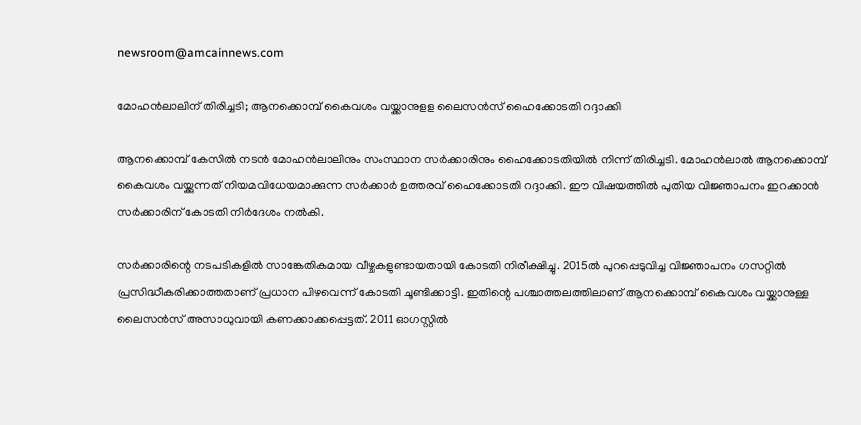newsroom@amcainnews.com

മോഹന്‍ലാലിന് തിരിച്ചടി; ആനക്കൊമ്പ് കൈവശം വയ്ക്കാനുളള ലൈസൻസ് ഹൈക്കോടതി റദ്ദാക്കി

ആനക്കൊമ്പ് കേസില്‍ നടന്‍ മോഹന്‍ലാലിനും സംസ്ഥാന സര്‍ക്കാരിനും ഹൈക്കോടതിയില്‍ നിന്ന് തിരിച്ചടി. മോഹന്‍ലാല്‍ ആനക്കൊമ്പ് കൈവശം വയ്ക്കുന്നത് നിയമവിധേയമാക്കുന്ന സര്‍ക്കാര്‍ ഉത്തരവ് ഹൈക്കോടതി റദ്ദാക്കി. ഈ വിഷയത്തില്‍ പുതിയ വിജ്ഞാപനം ഇറക്കാന്‍ സര്‍ക്കാരിന് കോടതി നിര്‍ദേശം നല്‍കി.

സര്‍ക്കാരിന്റെ നടപടികളില്‍ സാങ്കേതികമായ വീഴ്ചകളുണ്ടായതായി കോടതി നിരീക്ഷിച്ചു. 2015ല്‍ പുറപ്പെടുവിച്ച വിജ്ഞാപനം ഗസറ്റില്‍ പ്രസിദ്ധീകരിക്കാത്തതാണ് പ്രധാന പിഴവെന്ന് കോടതി ചൂണ്ടിക്കാട്ടി. ഇതിന്റെ പശ്ചാത്തലത്തിലാണ് ആനക്കൊമ്പ് കൈവശം വയ്ക്കാനുള്ള ലൈസന്‍സ് അസാധുവായി കണക്കാക്കപ്പെട്ടത്. 2011 ഓഗസ്റ്റില്‍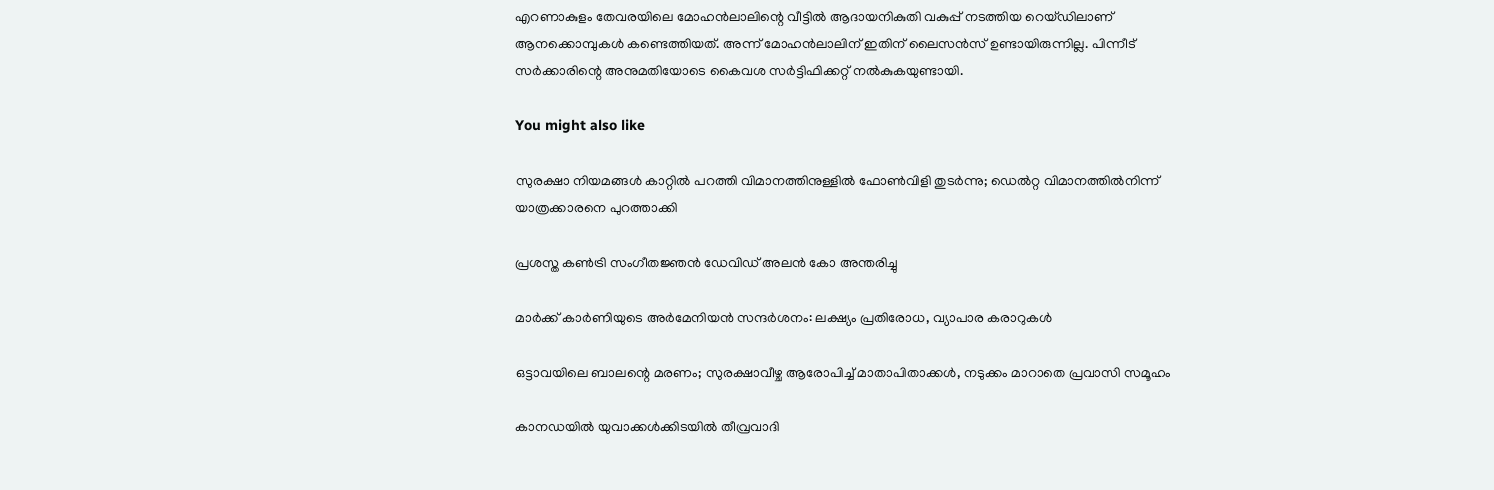എറണാകുളം തേവരയിലെ മോഹന്‍ലാലിന്റെ വീട്ടില്‍ ആദായനികുതി വകുപ്പ് നടത്തിയ റെയ്ഡിലാണ് ആനക്കൊമ്പുകള്‍ കണ്ടെത്തിയത്. അന്ന് മോഹന്‍ലാലിന് ഇതിന് ലൈസന്‍സ് ഉണ്ടായിരുന്നില്ല. പിന്നീട് സര്‍ക്കാരിന്റെ അനുമതിയോടെ കൈവശ സര്‍ട്ടിഫിക്കറ്റ് നല്‍കുകയുണ്ടായി.

You might also like

സുരക്ഷാ നിയമങ്ങൾ കാറ്റിൽ പറത്തി വിമാനത്തിനുള്ളിൽ ഫോൺവിളി തുടർന്നു; ഡെൽറ്റ വിമാനത്തിൽനിന്ന് യാത്രക്കാരനെ പുറത്താക്കി

പ്രശസ്ത കൺട്രി സംഗീതജ്ഞൻ ഡേവിഡ് അലൻ കോ അന്തരിച്ചു

മാർക്ക് കാർണിയുടെ അർമേനിയൻ സന്ദർശനം: ലക്ഷ്യം പ്രതിരോധ, വ്യാപാര കരാറുകൾ

ഒട്ടാവയിലെ ബാലന്റെ മരണം; സുരക്ഷാവീഴ്ച ആരോപിച്ച് മാതാപിതാക്കൾ, നടുക്കം മാറാതെ പ്രവാസി സമൂഹം

കാനഡയിൽ യുവാക്കൾക്കിടയിൽ തീവ്രവാദി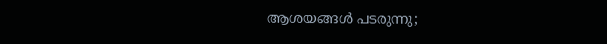ആശയങ്ങൾ പടരുന്നു;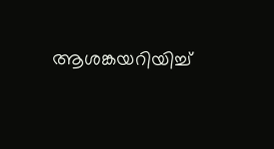ആശങ്കയറിയിച്ച്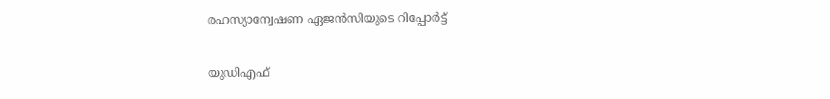രഹസ്യാന്വേഷണ ഏജൻസിയുടെ റിപ്പോർട്ട്

യുഡിഎഫ്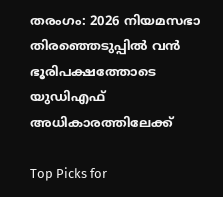തരംഗം: 2026 നിയമസഭാ തിരഞ്ഞെടുപ്പിൽ വൻ ഭൂരിപക്ഷത്തോടെ യുഡിഎഫ് അധികാരത്തിലേക്ക്

Top Picks for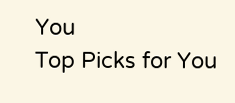You
Top Picks for You